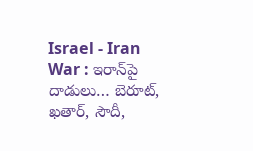Israel - Iran War : ఇరాన్‌పై దాడులు… బెరూట్, ఖతార్, సౌదీ,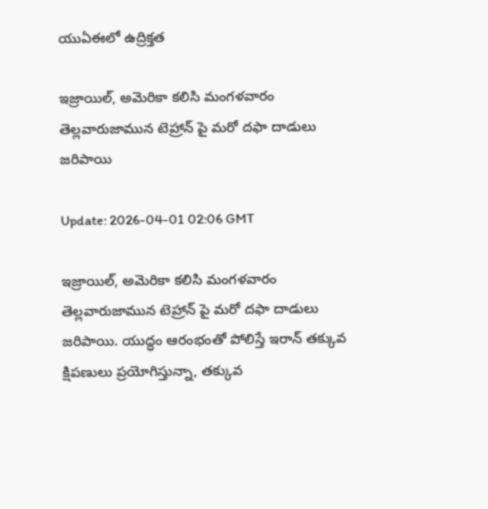యుఏఈలో ఉద్రిక్తత

ఇజ్రాయిల్, అమెరికా కలిసి మంగళవారం తెల్లవారుజామున టెహ్రాన్ పై మరో దఫా దాడులు జరిపాయి

Update: 2026-04-01 02:06 GMT

ఇజ్రాయిల్, అమెరికా కలిసి మంగళవారం తెల్లవారుజామున టెహ్రాన్ పై మరో దఫా దాడులు జరిపాయి. యుద్ధం ఆరంభంతో పోలిస్తే ఇరాన్ తక్కువ క్షిపణులు ప్రయోగిస్తున్నా, తక్కువ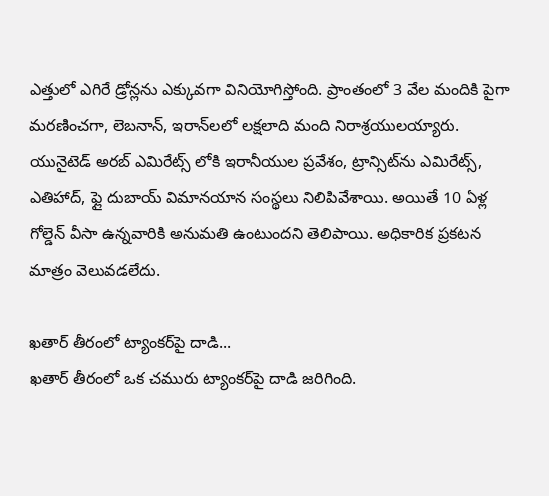ఎత్తులో ఎగిరే డ్రోన్లను ఎక్కువగా వినియోగిస్తోంది. ప్రాంతంలో 3 వేల మందికి పైగా మరణించగా, లెబనాన్, ఇరాన్‌లలో లక్షలాది మంది నిరాశ్రయులయ్యారు. యునైటెడ్ అరబ్ ఎమిరేట్స్ లోకి ఇరానీయుల ప్రవేశం, ట్రాన్సిట్‌ను ఎమిరేట్స్, ఎతిహాద్, ఫ్లై దుబాయ్ విమానయాన సంస్థలు నిలిపివేశాయి. అయితే 10 ఏళ్ల గోల్డెన్ వీసా ఉన్నవారికి అనుమతి ఉంటుందని తెలిపాయి. అధికారిక ప్రకటన మాత్రం వెలువడలేదు.

ఖతార్ తీరంలో ట్యాంకర్‌పై దాడి...
ఖతార్ తీరంలో ఒక చమురు ట్యాంకర్‌పై దాడి జరిగింది.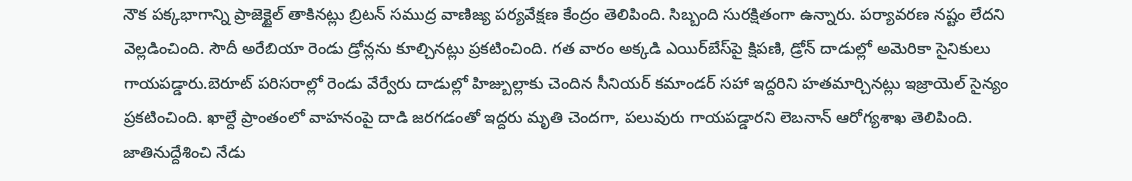నౌక పక్కభాగాన్ని ప్రాజెక్టైల్ తాకినట్లు బ్రిటన్ సముద్ర వాణిజ్య పర్యవేక్షణ కేంద్రం తెలిపింది. సిబ్బంది సురక్షితంగా ఉన్నారు. పర్యావరణ నష్టం లేదని వెల్లడించింది. సౌదీ అరేబియా రెండు డ్రోన్లను కూల్చినట్లు ప్రకటించింది. గత వారం అక్కడి ఎయిర్‌బేస్‌పై క్షిపణి, డ్రోన్ దాడుల్లో అమెరికా సైనికులు గాయపడ్డారు.బెరూట్ పరిసరాల్లో రెండు వేర్వేరు దాడుల్లో హిజ్బుల్లాకు చెందిన సీనియర్ కమాండర్ సహా ఇద్దరిని హతమార్చినట్లు ఇజ్రాయెల్ సైన్యం ప్రకటించింది. ఖాల్దే ప్రాంతంలో వాహనంపై దాడి జరగడంతో ఇద్దరు మృతి చెందగా, పలువురు గాయపడ్డారని లెబనాన్ ఆరోగ్యశాఖ తెలిపింది.
జాతినుద్దేశించి నేడు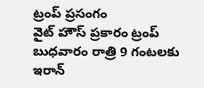ట్రంప్ ప్రసంగం
వైట్ హౌస్ ప్రకారం ట్రంప్ బుధవారం రాత్రి 9 గంటలకు ఇరాన్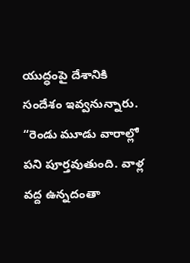యుద్ధంపై దేశానికి సందేశం ఇవ్వనున్నారు. “రెండు మూడు వారాల్లో పని పూర్తవుతుంది. వాళ్ల వద్ద ఉన్నదంతా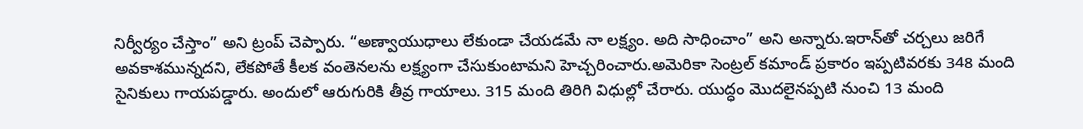నిర్వీర్యం చేస్తాం” అని ట్రంప్ చెప్పారు. “అణ్వాయుధాలు లేకుండా చేయడమే నా లక్ష్యం. అది సాధించాం” అని అన్నారు.ఇరాన్‌తో చర్చలు జరిగే అవకాశమున్నదని, లేకపోతే కీలక వంతెనలను లక్ష్యంగా చేసుకుంటామని హెచ్చరించారు.అమెరికా సెంట్రల్ కమాండ్ ప్రకారం ఇప్పటివరకు 348 మంది సైనికులు గాయపడ్డారు. అందులో ఆరుగురికి తీవ్ర గాయాలు. 315 మంది తిరిగి విధుల్లో చేరారు. యుద్ధం మొదలైనప్పటి నుంచి 13 మంది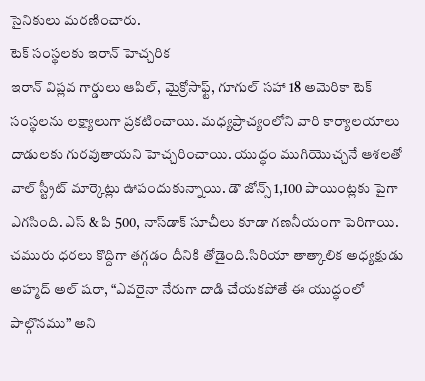సైనికులు మరణించారు.
టెక్ సంస్థలకు ఇరాన్ హెచ్చరిక
ఇరాన్ విప్లవ గార్డులు ఆపిల్, మైక్రోసాఫ్ట్, గూగుల్ సహా 18 అమెరికా టెక్ సంస్థలను లక్ష్యాలుగా ప్రకటించాయి. మధ్యప్రాచ్యంలోని వారి కార్యాలయాలు దాడులకు గురవుతాయని హెచ్చరించాయి. యుద్ధం ముగియొచ్చనే ఆశలతో వాల్ స్ట్రీట్ మార్కెట్లు ఊపందుకున్నాయి. డౌ జోన్స్ 1,100 పాయింట్లకు పైగా ఎగసింది. ఎస్ & పి 500, నాస్‌డాక్ సూచీలు కూడా గణనీయంగా పెరిగాయి. చమురు ధరలు కొద్దిగా తగ్గడం దీనికి తోడైంది.సిరియా తాత్కాలిక అధ్యక్షుడు అహ్మద్ అల్ షరా, “ఎవరైనా నేరుగా దాడి చేయకపోతే ఈ యుద్ధంలో పాల్గొనము” అని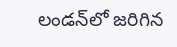లండన్‌లో జరిగిన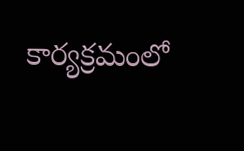కార్యక్రమంలో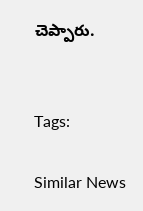చెప్పారు.


Tags:

Similar News